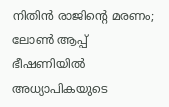നിതിന്‍ രാജിന്റെ മരണം; ലോണ്‍ ആപ്പ് ഭീഷണിയില്‍ അധ്യാപികയുടെ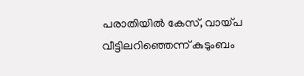പരാതിയില്‍ കേസ്, വായ്പ വീട്ടിലറിഞ്ഞെന്ന് കുടുംബം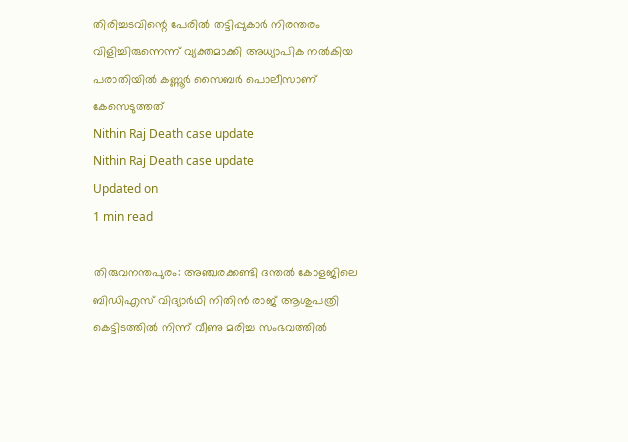തിരിച്ചടവിന്റെ പേരില്‍ തട്ടിപ്പുകാര്‍ നിരന്തരം വിളിച്ചിരുന്നെന്ന് വ്യക്തമാക്കി അധ്യാപിക നല്‍കിയ പരാതിയില്‍ കണ്ണൂര്‍ സൈബര്‍ പൊലീസാണ് കേസെടുത്തത്
Nithin Raj Death case update
Nithin Raj Death case update
Updated on
1 min read

തിരുവനന്തപുരം: അഞ്ചരക്കണ്ടി ദന്തല്‍ കോളജിലെ ബിഡിഎസ് വിദ്യാര്‍ഥി നിതിന്‍ രാജ് ആശുപത്രി കെട്ടിടത്തില്‍ നിന്ന് വീണു മരിച്ച സംഭവത്തില്‍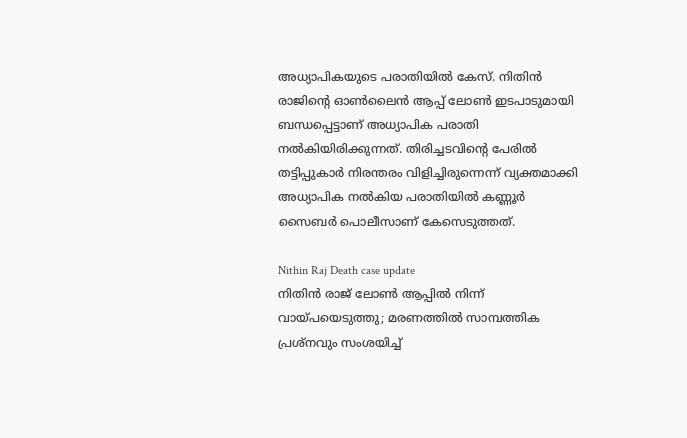അധ്യാപികയുടെ പരാതിയില്‍ കേസ്. നിതിന്‍ രാജിന്റെ ഓണ്‍ലൈന്‍ ആപ്പ് ലോണ്‍ ഇടപാടുമായി ബന്ധപ്പെട്ടാണ് അധ്യാപിക പരാതി നല്‍കിയിരിക്കുന്നത്. തിരിച്ചടവിന്റെ പേരില്‍ തട്ടിപ്പുകാര്‍ നിരന്തരം വിളിച്ചിരുന്നെന്ന് വ്യക്തമാക്കി അധ്യാപിക നല്‍കിയ പരാതിയില്‍ കണ്ണൂര്‍ സൈബര്‍ പൊലീസാണ് കേസെടുത്തത്.

Nithin Raj Death case update
നിതിൻ രാജ് ലോൺ ആപ്പിൽ നിന്ന് വായ്പയെടുത്തു; മരണത്തിൽ സാമ്പത്തിക പ്രശ്നവും സംശയിച്ച്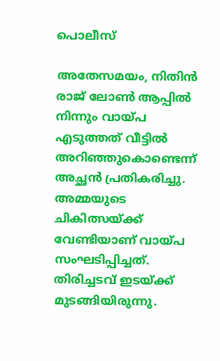പൊലീസ്

അതേസമയം, നിതിന്‍ രാജ് ലോണ്‍ ആപ്പില്‍ നിന്നും വായ്പ എടുത്തത് വീട്ടില്‍ അറിഞ്ഞുകൊണ്ടെന്ന് അച്ഛന്‍ പ്രതികരിച്ചു. അമ്മയുടെ ചികിത്സയ്ക്ക് വേണ്ടിയാണ് വായ്പ സംഘടിപ്പിച്ചത്. തിരിച്ചടവ് ഇടയ്ക്ക് മുടങ്ങിയിരുന്നു.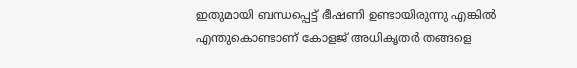ഇതുമായി ബന്ധപ്പെട്ട് ഭീഷണി ഉണ്ടായിരുന്നു എങ്കില്‍ എന്തുകൊണ്ടാണ് കോളജ് അധികൃതര്‍ തങ്ങളെ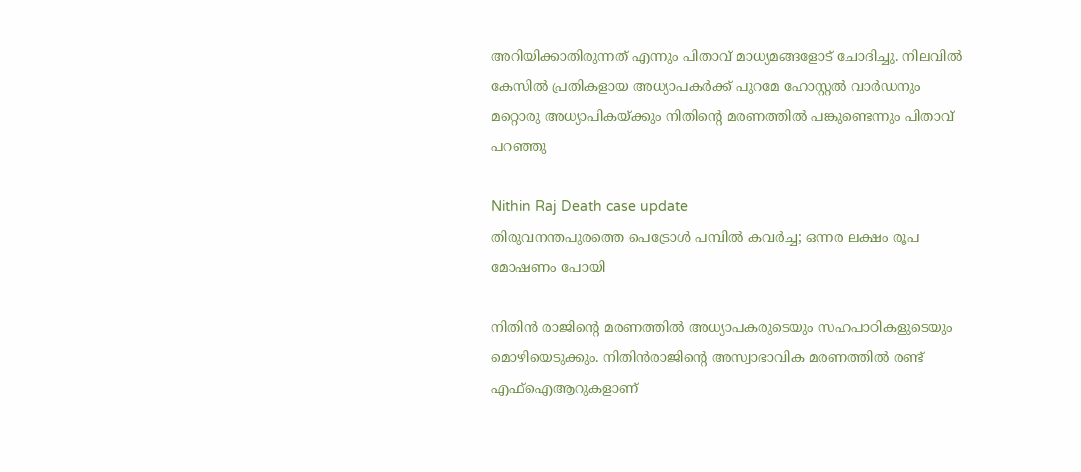അറിയിക്കാതിരുന്നത് എന്നും പിതാവ് മാധ്യമങ്ങളോട് ചോദിച്ചു. നിലവില്‍ കേസില്‍ പ്രതികളായ അധ്യാപകര്‍ക്ക് പുറമേ ഹോസ്റ്റല്‍ വാര്‍ഡനും മറ്റൊരു അധ്യാപികയ്ക്കും നിതിന്റെ മരണത്തില്‍ പങ്കുണ്ടെന്നും പിതാവ് പറഞ്ഞു

Nithin Raj Death case update
തിരുവനന്തപുരത്തെ പെട്രോള്‍ പമ്പില്‍ കവര്‍ച്ച; ഒന്നര ലക്ഷം രൂപ മോഷണം പോയി

നിതിന്‍ രാജിന്റെ മരണത്തില്‍ അധ്യാപകരുടെയും സഹപാഠികളുടെയും മൊഴിയെടുക്കും. നിതിന്‍രാജിന്റെ അസ്വാഭാവിക മരണത്തില്‍ രണ്ട് എഫ്‌ഐആറുകളാണ്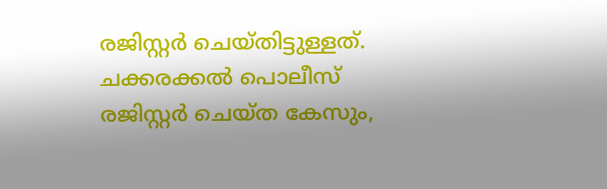രജിസ്റ്റര്‍ ചെയ്തിട്ടുള്ളത്. ചക്കരക്കല്‍ പൊലീസ് രജിസ്റ്റര്‍ ചെയ്ത കേസും,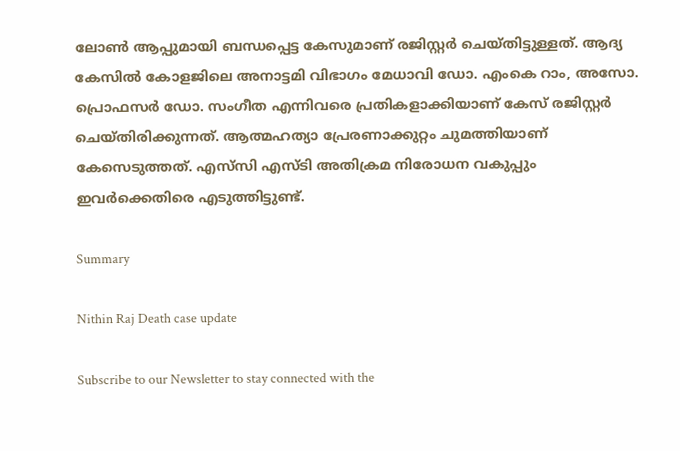ലോണ്‍ ആപ്പുമായി ബന്ധപ്പെട്ട കേസുമാണ് രജിസ്റ്റര്‍ ചെയ്തിട്ടുള്ളത്. ആദ്യ കേസില്‍ കോളജിലെ അനാട്ടമി വിഭാഗം മേധാവി ഡോ. എംകെ റാം, അസോ. പ്രൊഫസര്‍ ഡോ. സംഗീത എന്നിവരെ പ്രതികളാക്കിയാണ് കേസ് രജിസ്റ്റര്‍ ചെയ്തിരിക്കുന്നത്. ആത്മഹത്യാ പ്രേരണാക്കുറ്റം ചുമത്തിയാണ് കേസെടുത്തത്. എസ്‌സി എസ്ടി അതിക്രമ നിരോധന വകുപ്പും ഇവര്‍ക്കെതിരെ എടുത്തിട്ടുണ്ട്.

Summary

Nithin Raj Death case update

Subscribe to our Newsletter to stay connected with the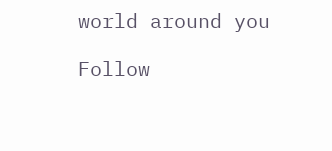world around you

Follow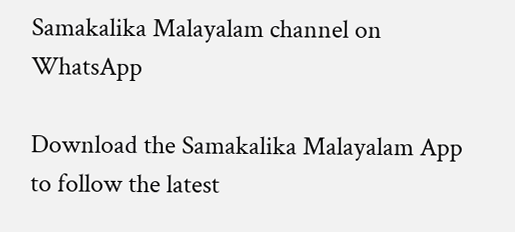Samakalika Malayalam channel on WhatsApp

Download the Samakalika Malayalam App to follow the latest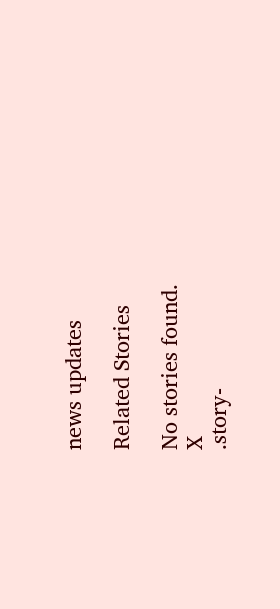news updates

Related Stories

No stories found.
X
.story-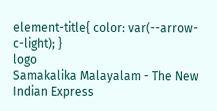element-title{ color: var(--arrow-c-light); }
logo
Samakalika Malayalam - The New Indian Express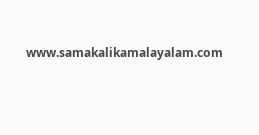www.samakalikamalayalam.com